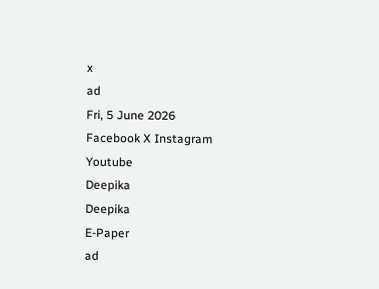x
ad
Fri, 5 June 2026
Facebook X Instagram Youtube
Deepika
Deepika
E-Paper
ad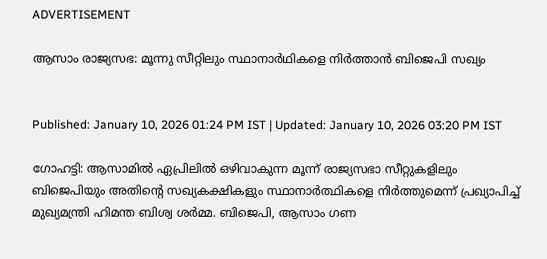ADVERTISEMENT

ആസാം രാജ്യസഭ: മൂന്നു സീറ്റിലും സ്ഥാനാർഥികളെ നിര്‍ത്താൻ ബിജെപി സഖ്യം


Published: January 10, 2026 01:24 PM IST | Updated: January 10, 2026 03:20 PM IST

ഗോഹട്ടി: ആസാമില്‍ ഏപ്രിലില്‍ ഒഴിവാകുന്ന മൂന്ന് രാജ്യസഭാ സീറ്റുകളിലും ബിജെപിയും അതിന്‍റെ സഖ്യകക്ഷികളും സ്ഥാനാര്‍ത്ഥികളെ നിര്‍ത്തുമെന്ന് പ്രഖ്യാപിച്ച് മുഖ്യമന്ത്രി ഹിമന്ത ബിശ്വ ശര്‍മ്മ. ബിജെപി, ആസാം ഗണ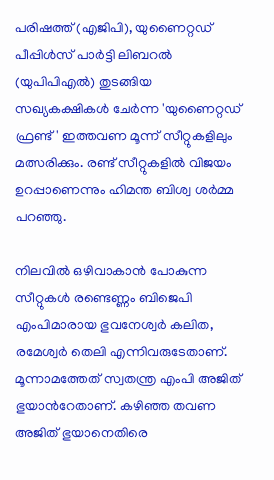പരിഷത്ത് (എജിപി), യുണൈറ്റഡ് പീപ്പിള്‍സ് പാര്‍ട്ടി ലിബറല്‍ (യുപിപിഎൽ) തുടങ്ങിയ സഖ്യകക്ഷികള്‍ ചേര്‍ന്ന 'യുണൈറ്റഡ് ഫ്രണ്ട്' ഇത്തവണ മൂന്ന് സീറ്റുകളിലും മത്സരിക്കും. രണ്ട് സീറ്റുകളില്‍ വിജയം ഉറപ്പാണെന്നും ഹിമന്ത ബിശ്വ ശര്‍മ്മ പറഞ്ഞു.

നിലവില്‍ ഒഴിവാകാന്‍ പോകുന്ന സീറ്റുകള്‍ രണ്ടെണ്ണം ബിജെപി എംപിമാരായ ഭുവനേശ്വര്‍ കലിത, രമേശ്വര്‍ തെലി എന്നിവരുടേതാണ്. മൂന്നാമത്തേത് സ്വതന്ത്ര എംപി അജിത് ഭുയാന്‍റേതാണ്. കഴിഞ്ഞ തവണ അജിത് ഭുയാനെതിരെ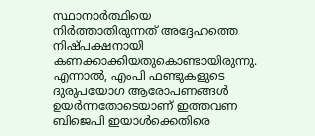സ്ഥാനാര്‍ത്ഥിയെ നിര്‍ത്താതിരുന്നത് അദ്ദേഹത്തെ നിഷ്പക്ഷനായി കണക്കാക്കിയതുകൊണ്ടായിരുന്നു. എന്നാൽ, എംപി ഫണ്ടുകളുടെ ദുരുപയോഗ ആരോപണങ്ങള്‍ ഉയര്‍ന്നതോടെയാണ് ഇത്തവണ ബിജെപി ഇയാള്‍ക്കെതിരെ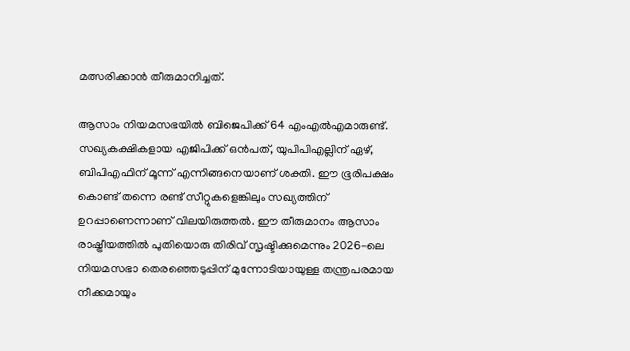മത്സരിക്കാന്‍ തീരുമാനിച്ചത്.

ആസാം നിയമസഭയില്‍ ബിജെപിക്ക് 64 എംഎല്‍എമാരുണ്ട്. സഖ്യകക്ഷികളായ എജിപിക്ക് ഒന്‍പത്, യുപിപിഎല്ലിന് ഏഴ്, ബിപിഎഫിന് മൂന്ന് എന്നിങ്ങനെയാണ് ശക്തി. ഈ ഭൂരിപക്ഷം കൊണ്ട് തന്നെ രണ്ട് സീറ്റുകളെങ്കിലും സഖ്യത്തിന് ഉറപ്പാണെന്നാണ് വിലയിരുത്തൽ. ഈ തീരുമാനം ആസാം രാഷ്ട്രീയത്തില്‍ പുതിയൊരു തിരിവ് സൃഷ്ടിക്കുമെന്നും 2026-ലെ നിയമസഭാ തെരഞ്ഞെടുപ്പിന് മുന്നോടിയായുള്ള തന്ത്രപരമായ നീക്കമായും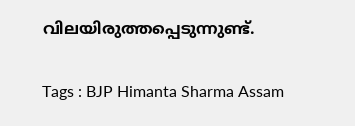വിലയിരുത്തപ്പെടുന്നുണ്ട്.

Tags : BJP Himanta Sharma Assam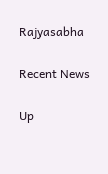Rajyasabha

Recent News

Up